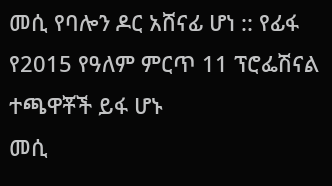መሲ የባሎን ዶር አሸናፊ ሆነ :: የፊፋ የ2015 የዓለም ምርጥ 11 ፕሮፌሽናል ተጫዋቾች ይፋ ሆኑ
መሲ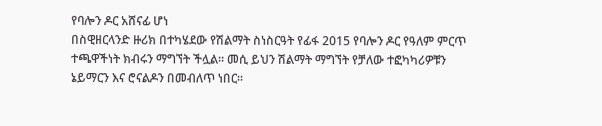የባሎን ዶር አሸናፊ ሆነ
በስዊዘርላንድ ዙሪክ በተካሄደው የሽልማት ስነስርዓት የፊፋ 2015 የባሎን ዶር የዓለም ምርጥ ተጫዋችነት ክብሩን ማግኘት ችሏል። መሲ ይህን ሽልማት ማግኘት የቻለው ተፎካካሪዎቹን ኔይማርን እና ሮናልዶን በመብለጥ ነበር።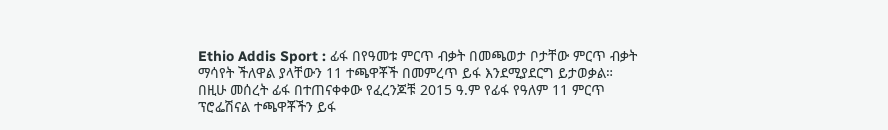Ethio Addis Sport : ፊፋ በየዓመቱ ምርጥ ብቃት በመጫወታ ቦታቸው ምርጥ ብቃት ማሳየት ችለዋል ያላቸውን 11 ተጫዋቾች በመምረጥ ይፋ እንደሚያደርግ ይታወቃል።
በዚሁ መሰረት ፊፋ በተጠናቀቀው የፈረንጆቹ 2015 ዓ.ም የፊፋ የዓለም 11 ምርጥ ፕሮፌሽናል ተጫዋቾችን ይፋ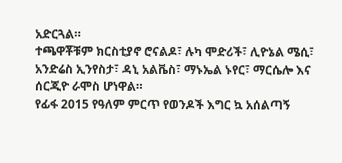አድርጓል።
ተጫዋቾቹም ክርስቲያኖ ሮናልዶ፣ ሉካ ሞድሪች፣ ሊዮኔል ሜሲ፣ አንድሬስ ኢንየስታ፣ ዳኒ አልቬስ፣ ማኑኤል ኑየር፣ ማርሴሎ እና ሰርጂዮ ራሞስ ሆነዋል።
የፊፋ 2015 የዓለም ምርጥ የወንዶች እግር ኳ አሰልጣኝ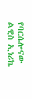የባርሴሎናው ልዊስ ኢነሪኬ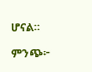ሆናል።

ምንጭ፦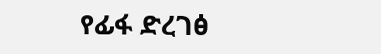የፊፋ ድረገፅ